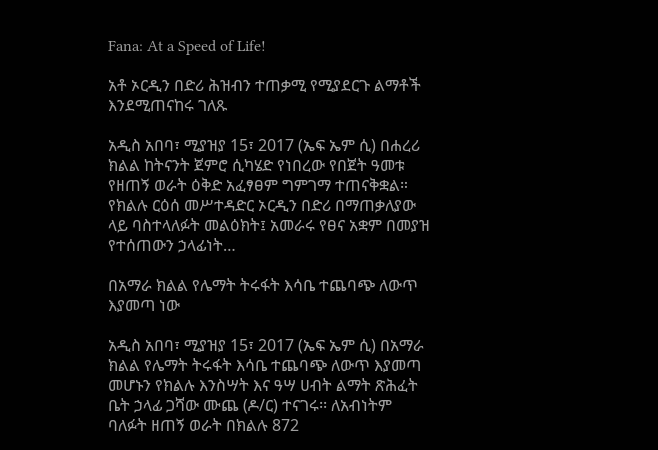Fana: At a Speed of Life!

አቶ ኦርዲን በድሪ ሕዝብን ተጠቃሚ የሚያደርጉ ልማቶች እንደሚጠናከሩ ገለጹ

አዲስ አበባ፣ ሚያዝያ 15፣ 2017 (ኤፍ ኤም ሲ) በሐረሪ ክልል ከትናንት ጀምሮ ሲካሄድ የነበረው የበጀት ዓመቱ የዘጠኝ ወራት ዕቅድ አፈፃፀም ግምገማ ተጠናቅቋል። የክልሉ ርዕሰ መሥተዳድር ኦርዲን በድሪ በማጠቃለያው ላይ ባስተላለፉት መልዕክት፤ አመራሩ የፀና አቋም በመያዝ የተሰጠውን ኃላፊነት…

በአማራ ክልል የሌማት ትሩፋት እሳቤ ተጨባጭ ለውጥ እያመጣ ነው

አዲስ አበባ፣ ሚያዝያ 15፣ 2017 (ኤፍ ኤም ሲ) በአማራ ክልል የሌማት ትሩፋት እሳቤ ተጨባጭ ለውጥ እያመጣ መሆኑን የክልሉ እንስሣት እና ዓሣ ሀብት ልማት ጽሕፈት ቤት ኃላፊ ጋሻው ሙጨ (ዶ/ር) ተናገሩ፡፡ ለአብነትም ባለፉት ዘጠኝ ወራት በክልሉ 872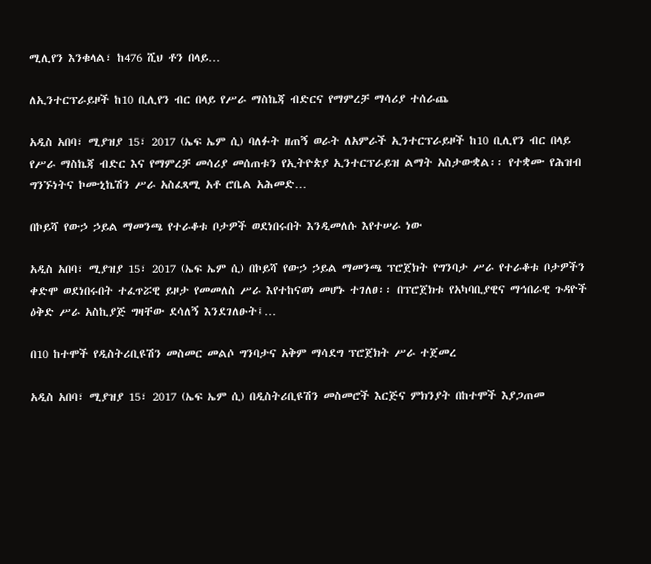ሚሊየን እንቁላል፣ ከ476 ሺህ ቶን በላይ…

ለኢንተርፕራይዞች ከ10 ቢሊየን ብር በላይ የሥራ ማስኬጃ ብድርና የማምረቻ ማሳሪያ ተሰራጨ

አዲስ አበባ፣ ሚያዝያ 15፣ 2017 (ኤፍ ኤም ሲ) ባለፉት ዘጠኝ ወራት ለአምራች ኢንተርፕራይዞች ከ10 ቢሊየን ብር በላይ የሥራ ማስኬጃ ብድር እና የማምረቻ መሳሪያ መሰጠቱን የኢትዮጵያ ኢንተርፕራይዝ ልማት አስታውቋል፡፡ የተቋሙ የሕዝብ ግንኙነትና ኮሙኒኬሽን ሥራ አስፈጻሚ አቶ ሮቤል አሕመድ…

በኮይሻ የውኃ ኃይል ማመንጫ የተራቆቱ ቦታዎች ወደነበሩበት እንዲመለሱ እየተሠራ ነው

አዲስ አበባ፣ ሚያዝያ 15፣ 2017 (ኤፍ ኤም ሲ) በኮይሻ የውኃ ኃይል ማመንጫ ፕሮጀክት የግንባታ ሥራ የተራቆቱ ቦታዎችን ቀድሞ ወደነበሩበት ተፈጥሯዊ ይዞታ የመመለስ ሥራ እየተከናወነ መሆኑ ተገለፀ፡፡ በፕሮጀክቱ የአካባቢያዊና ማኅበራዊ ጉዳዮች ዕቅድ ሥራ አስኪያጅ ግዛቸው ደሳለኝ እንደገለፁት፤…

በ10 ከተሞች የዲስትሪቢዩሽን መስመር መልሶ ግንባታና አቅም ማሳደግ ፕሮጀክት ሥራ ተጀመረ

አዲስ አበባ፣ ሚያዝያ 15፣ 2017 (ኤፍ ኤም ሲ) በዲስትሪቢዩሽን መስመሮች እርጅና ምክንያት በከተሞች እያጋጠመ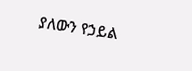ያለውን የኃይል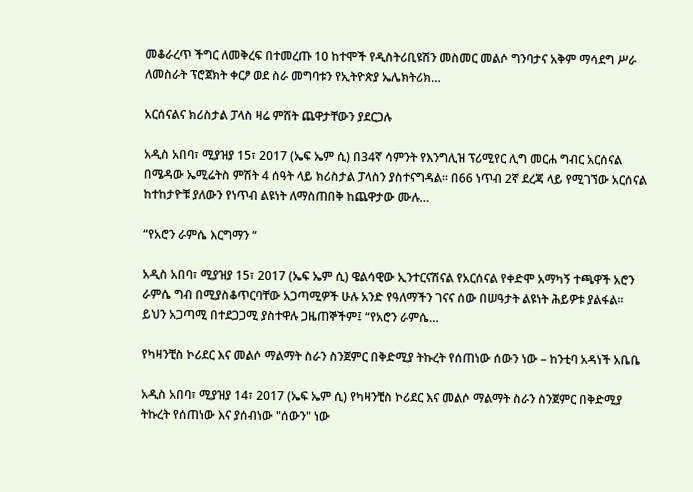መቆራረጥ ችግር ለመቅረፍ በተመረጡ 10 ከተሞች የዲስትሪቢዩሽን መስመር መልሶ ግንባታና አቅም ማሳደግ ሥራ ለመስራት ፕሮጀክት ቀርፆ ወደ ስራ መግባቱን የኢትዮጵያ ኤሌክትሪክ…

አርሰናልና ክሪስታል ፓላስ ዛሬ ምሽት ጨዋታቸውን ያደርጋሉ

አዲስ አበባ፣ ሚያዝያ 15፣ 2017 (ኤፍ ኤም ሲ) በ34ኛ ሳምንት የእንግሊዝ ፕሪሚየር ሊግ መርሐ ግብር አርሰናል በሜዳው ኤሚሬትስ ምሽት 4 ሰዓት ላይ ክሪስታል ፓላስን ያስተናግዳል። በ66 ነጥብ 2ኛ ደረጃ ላይ የሚገኘው አርሰናል ከተከታዮቹ ያለውን የነጥብ ልዩነት ለማስጠበቅ ከጨዋታው ሙሉ…

“የአሮን ራምሴ እርግማን “

አዲስ አበባ፣ ሚያዝያ 15፣ 2017 (ኤፍ ኤም ሲ) ዌልሳዊው ኢንተርናሽናል የአርሰናል የቀድሞ አማካኝ ተጫዋች አሮን ራምሴ ግብ በሚያስቆጥርባቸው አጋጣሚዎች ሁሉ አንድ የዓለማችን ገናና ሰው በሠዓታት ልዩነት ሕይዎቱ ያልፋል፡፡ ይህን አጋጣሚ በተደጋጋሚ ያስተዋሉ ጋዜጠኞችም፤ “የአሮን ራምሴ…

የካዛንቺስ ኮሪደር እና መልሶ ማልማት ስራን ስንጀምር በቅድሚያ ትኩረት የሰጠነው ሰውን ነው – ከንቲባ አዳነች አቤቤ

አዲስ አበባ፣ ሚያዝያ 14፣ 2017 (ኤፍ ኤም ሲ) የካዛንቺስ ኮሪደር እና መልሶ ማልማት ስራን ስንጀምር በቅድሚያ ትኩረት የሰጠነው እና ያሰብነው "ሰውን" ነው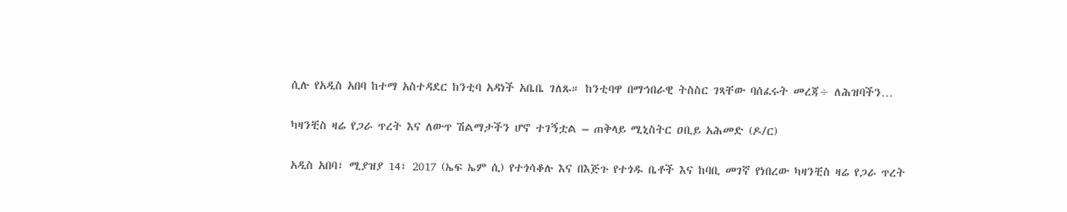ሲሉ የአዲስ አበባ ከተማ አስተዳደር ከንቲባ አዳነች አቤቤ ገለጹ። ከንቲባዋ በማኅበራዊ ትስስር ገጻቸው ባሰፈሩት መረጃ÷ ለሕዝባችን…

ካዛንቺስ ዛሬ የጋራ ጥረት እና ለውጥ ሽልማታችን ሆኖ ተገኝቷል – ጠቅላይ ሚኒስትር ዐቢይ አሕመድ (ዶ/ር)

አዲስ አበባ፣ ሚያዝያ 14፣ 2017 (ኤፍ ኤም ሲ) የተጎሳቆሉ እና በእጅጉ የተጎዱ ቤቶች እና ከባቢ መገኛ የነበረው ካዛንቺስ ዛሬ የጋራ ጥረት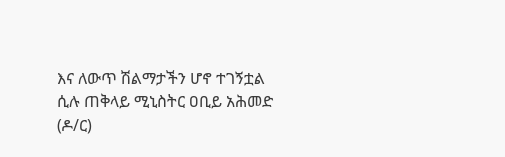እና ለውጥ ሽልማታችን ሆኖ ተገኝቷል ሲሉ ጠቅላይ ሚኒስትር ዐቢይ አሕመድ (ዶ/ር)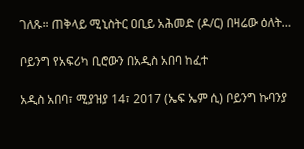ገለጹ። ጠቅላይ ሚኒስትር ዐቢይ አሕመድ (ዶ/ር) በዛሬው ዕለት…

ቦይንግ የአፍሪካ ቢሮውን በአዲስ አበባ ከፈተ

አዲስ አበባ፣ ሚያዝያ 14፣ 2017 (ኤፍ ኤም ሲ) ቦይንግ ኩባንያ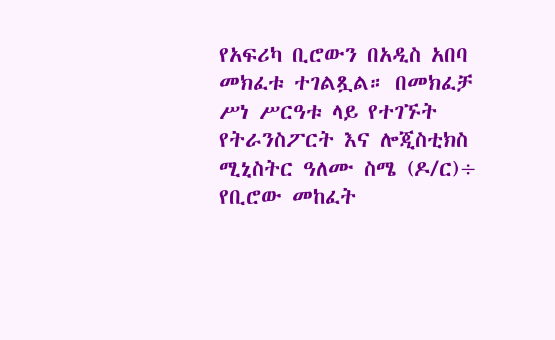የአፍሪካ ቢሮውን በአዲስ አበባ መክፈቱ ተገልጿል። በመክፈቻ ሥነ ሥርዓቱ ላይ የተገኙት የትራንስፖርት እና ሎጂስቲክስ ሚኒስትር ዓለሙ ስሜ (ዶ/ር)÷ የቢሮው መከፈት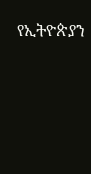የኢትዮጵያን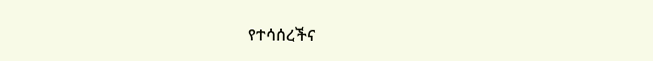የተሳሰረችና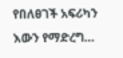የበለፀገች አፍሪካን እውን የማድረግ…